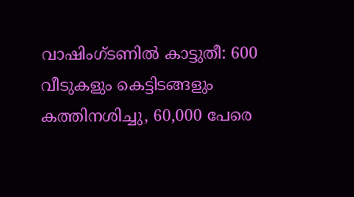വാഷിംഗ്ടണില്‍ കാട്ടുതീ: 600 വീടുകളും കെട്ടിടങ്ങളും കത്തിനശിച്ചു, 60,000 പേരെ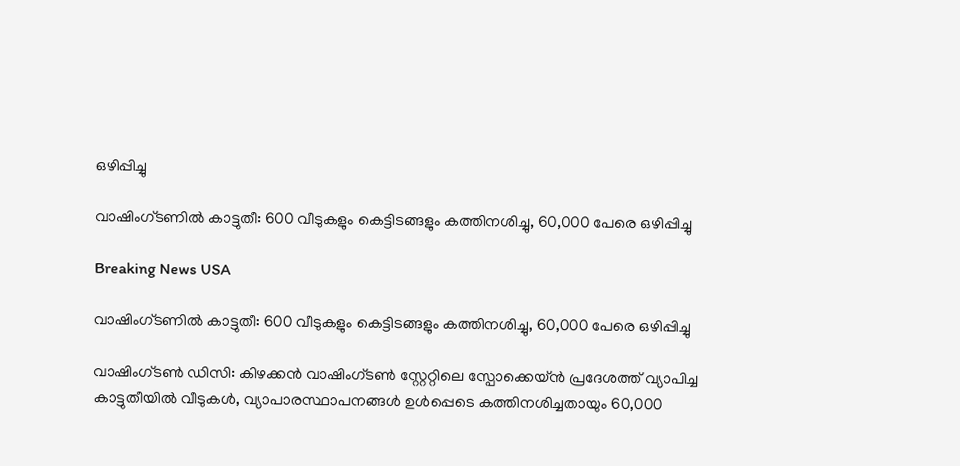ഒഴിപ്പിച്ചു

വാഷിംഗ്ടണില്‍ കാട്ടുതീ: 600 വീടുകളും കെട്ടിടങ്ങളും കത്തിനശിച്ചു, 60,000 പേരെ ഒഴിപ്പിച്ചു

Breaking News USA

വാഷിംഗ്ടണില്‍ കാട്ടുതീ: 600 വീടുകളും കെട്ടിടങ്ങളും കത്തിനശിച്ചു, 60,000 പേരെ ഒഴിപ്പിച്ചു

വാഷിംഗ്ടണ്‍ ഡിസി: കിഴക്കന്‍ വാഷിംഗ്ടണ്‍ സ്റ്റേറ്റിലെ സ്പോക്കെയ്ന്‍ പ്രദേശത്ത് വ്യാപിച്ച കാട്ടുതീയില്‍ വീടുകള്‍, വ്യാപാരസ്ഥാപനങ്ങള്‍ ഉള്‍പ്പെടെ കത്തിനശിച്ചതായും 60,000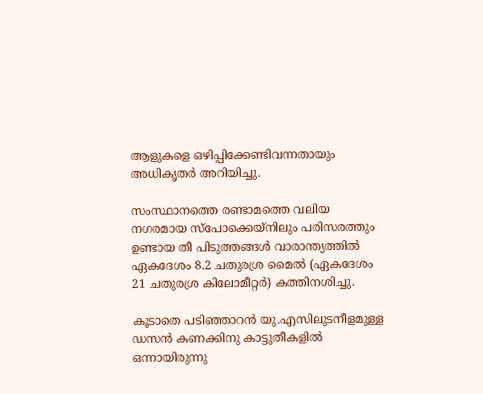ആളുകളെ ഒഴിപ്പിക്കേണ്ടിവന്നതായും അധികൃതര്‍ അറിയിച്ചു.

സംസ്ഥാനത്തെ രണ്ടാമത്തെ വലിയ നഗരമായ സ്പോക്കെയ്നിലും പരിസരത്തും ഉണ്ടായ തീ പിടുത്തങ്ങള്‍ വാരാന്ത്യത്തില്‍ ഏകദേശം 8.2 ചതുരശ്ര മൈല്‍ (ഏകദേശം 21 ചതുരശ്ര കിലോമീറ്റര്‍) കത്തിനശിച്ചു.

കൂടാതെ പടിഞ്ഞാറന്‍ യു.എസിലുടനീളമുള്ള ഡസന്‍ കണക്കിനു കാട്ടുതീകളില്‍ ഒന്നായിരുന്നു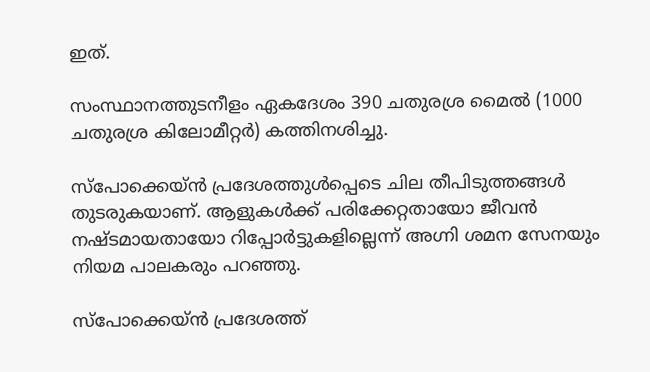ഇത്.

സംസ്ഥാനത്തുടനീളം ഏകദേശം 390 ചതുരശ്ര മൈല്‍ (1000 ചതുരശ്ര കിലോമീറ്റര്‍) കത്തിനശിച്ചു.

സ്പോക്കെയ്ന്‍ പ്രദേശത്തുള്‍പ്പെടെ ചില തീപിടുത്തങ്ങള്‍ തുടരുകയാണ്. ആളുകള്‍ക്ക് പരിക്കേറ്റതായോ ജീവന്‍ നഷ്ടമായതായോ റിപ്പോര്‍ട്ടുകളില്ലെന്ന് അഗ്നി ശമന സേനയും നിയമ പാലകരും പറഞ്ഞു.

സ്പോക്കെയ്ന്‍ പ്രദേശത്ത്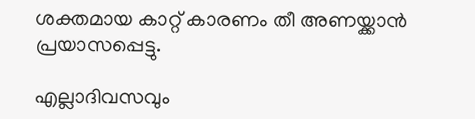ശക്തമായ കാറ്റ് കാരണം തീ അണയ്ക്കാന്‍ പ്രയാസപ്പെട്ടു.

എല്ലാദിവസവും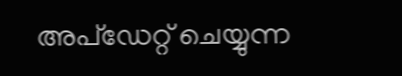അപ്ഡേറ്റ് ചെയ്യുന്ന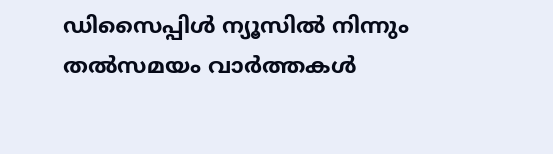ഡിസൈപ്പിൾ ന്യൂസിൽ നിന്നും തൽസമയം വാർത്തകൾ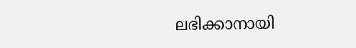ലഭിക്കാനായി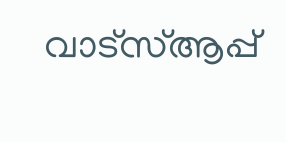വാട്സ്ആപ്പ്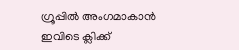ഗ്രൂപ്പിൽ അംഗമാകാൻ ഇവിടെ ക്ലിക്ക്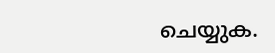ചെയ്യുക.